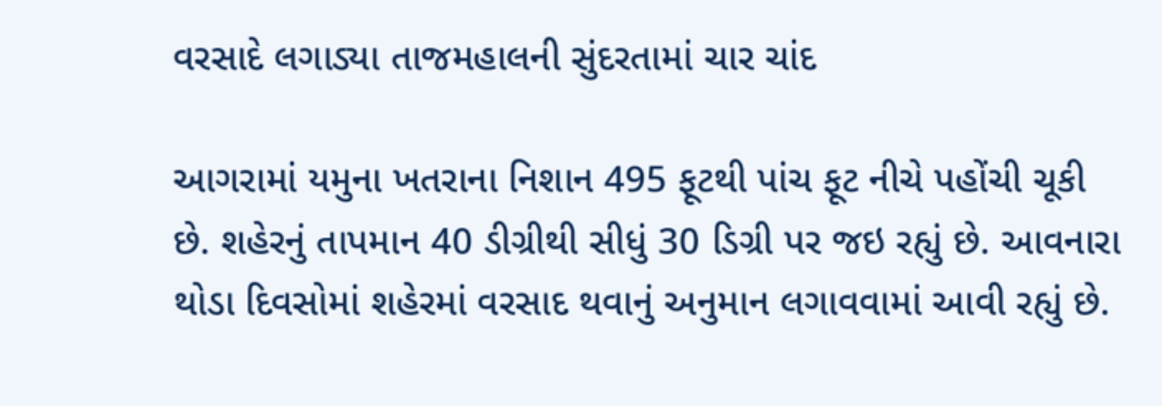વરસાદે લગાડ્યા તાજમહાલની સુંદરતામાં ચાર ચાંદ

આગરામાં યમુના ખતરાના નિશાન 495 ફૂટથી પાંચ ફૂટ નીચે પહોંચી ચૂકી છે. શહેરનું તાપમાન 40 ડીગ્રીથી સીધું 30 ડિગ્રી પર જઇ રહ્યું છે. આવનારા થોડા દિવસોમાં શહેરમાં વરસાદ થવાનું અનુમાન લગાવવામાં આવી રહ્યું છે.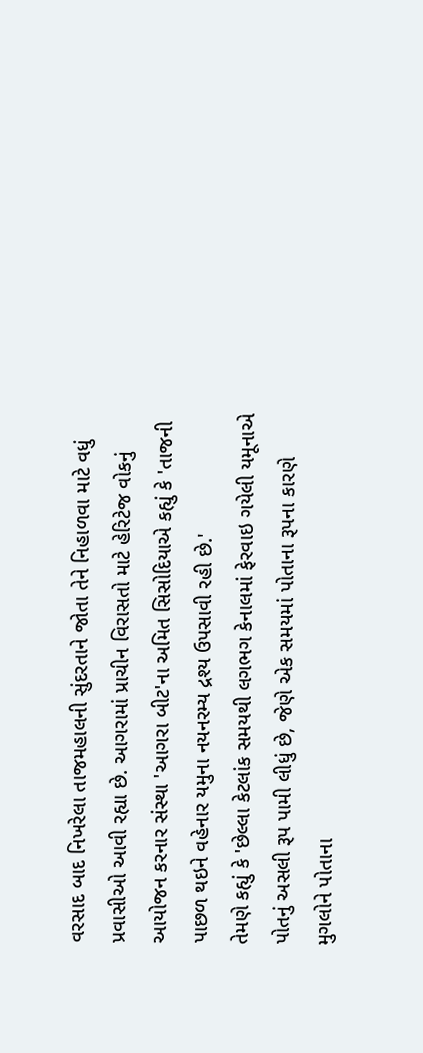વરસાદ બાદ નિખરેલા તાજમહાલની સુંદરતાને જોતા તેને નિહાળવા માટે વધું પ્રવાસીઓ આવી રહ્યા છે. આગરામાં પ્રાચીન વિરાસતો માટે હેરિટેજ વોકનું આયોજન કરનાર સંસ્થા 'આગરા બીટ'ના અમિત સિસોદિયાએ કહ્યું કે 'તાજની પાછળ થઇને વહેનાર યમુના નયનરમ્ય દ્રશ્ય ઉપસાવી રહી છે.'
તેમણે કહ્યું કે 'છેલ્લા કેટલાંક સમયથી લગભગ કેનાલમાં ફેરવાઇ ગયેલી યમૂનાએ પોતનું અસલી રૂપ પામી લીધું છે, જેણે એક સમયમાં પોતાના રૂપના કારણે મુગલોને પોતાના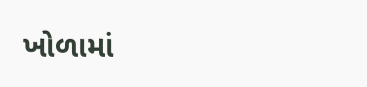ખોળામાં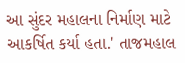આ સુંદર મહાલના નિર્માણ માટે આકર્ષિત કર્યા હતા.' તાજમહાલ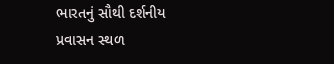ભારતનું સૌથી દર્શનીય પ્રવાસન સ્થળ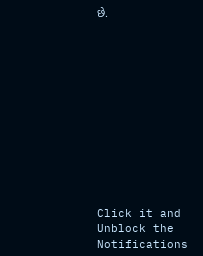છે.












Click it and Unblock the Notifications